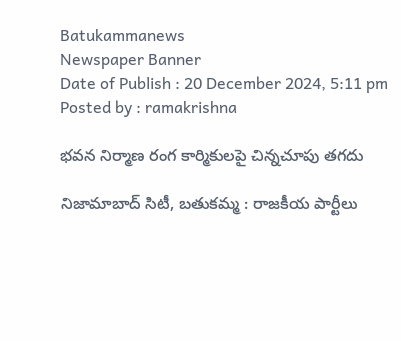Batukammanews
Newspaper Banner
Date of Publish : 20 December 2024, 5:11 pm Posted by : ramakrishna

భవన నిర్మాణ రంగ కార్మికులపై చిన్నచూపు తగదు

నిజామాబాద్ సిటీ, బతుకమ్మ : రాజకీయ పార్టీలు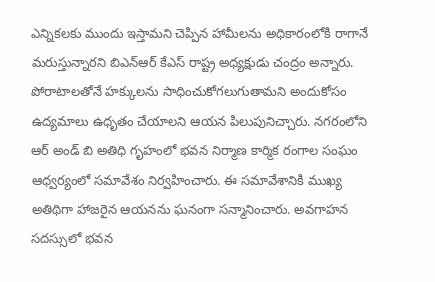ఎన్నికలకు ముందు ఇస్తామని చెప్పిన హామీలను అధికారంలోకి రాగానే మరుస్తున్నారని బిఎన్ఆర్ కేఎస్ రాష్ట్ర అధ్యక్షుడు చంద్రం అన్నారు. పోరాటాలతోనే హక్కులను సాధించుకోగలుగుతామని అందుకోసం ఉద్యమాలు ఉధృతం చేయాలని ఆయన పిలుపునిచ్చారు. నగరంలోని ఆర్ అండ్ బి అతిధి గృహంలో భవన నిర్మాణ కార్మిక రంగాల సంఘం ఆధ్వర్యంలో సమావేశం నిర్వహించారు. ఈ సమావేశానికి ముఖ్య అతిథిగా హాజరైన ఆయనను ఘనంగా సన్మానించారు. అవగాహన సదస్సులో భవన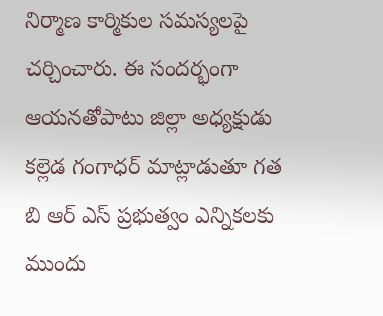నిర్మాణ కార్మికుల సమస్యలపై చర్చించారు. ఈ సందర్భంగా ఆయనతోపాటు జిల్లా అధ్యక్షుడు కల్లెడ గంగాధర్ మాట్లాడుతూ గత బి ఆర్ ఎస్ ప్రభుత్వం ఎన్నికలకు ముందు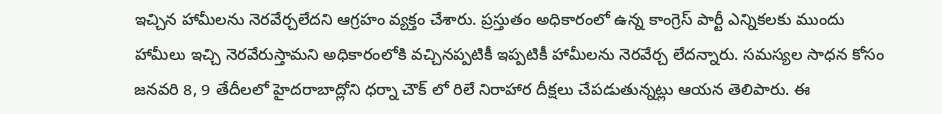ఇచ్చిన హామీలను నెరవేర్చలేదని ఆగ్రహం వ్యక్తం చేశారు. ప్రస్తుతం అధికారంలో ఉన్న కాంగ్రెస్ పార్టీ ఎన్నికలకు ముందు హామీలు ఇచ్చి నెరవేరుస్తామని అధికారంలోకి వచ్చినప్పటికీ ఇప్పటికీ హామీలను నెరవేర్చ లేదన్నారు. సమస్యల సాధన కోసం జనవరి 8, 9 తేదీలలో హైదరాబాద్లోని ధర్నా చౌక్ లో రిలే నిరాహార దీక్షలు చేపడుతున్నట్లు ఆయన తెలిపారు. ఈ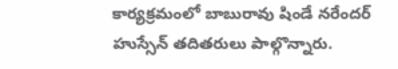కార్యక్రమంలో బాబురావు షిండే నరేందర్ హుస్సేన్ తదితరులు పాల్గొన్నారు.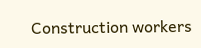Construction workers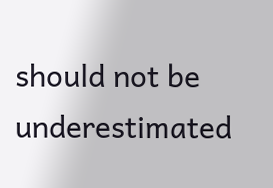should not be underestimated